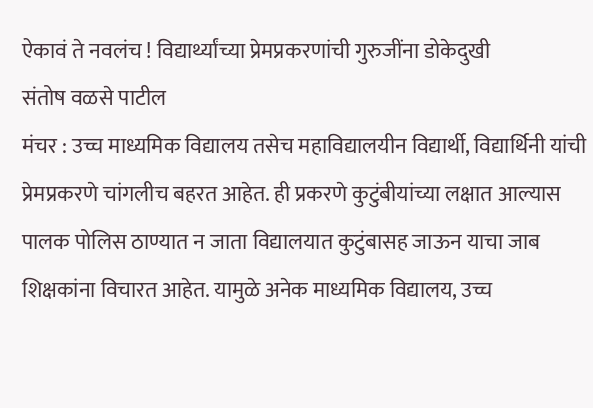ऐकावं ते नवलंच ! विद्यार्थ्यांच्या प्रेमप्रकरणांची गुरुजींना डोकेदुखी
संतोष वळसे पाटील
मंचर : उच्च माध्यमिक विद्यालय तसेच महाविद्यालयीन विद्यार्थी, विद्यार्थिनी यांची प्रेमप्रकरणे चांगलीच बहरत आहेत. ही प्रकरणे कुटुंबीयांच्या लक्षात आल्यास पालक पोलिस ठाण्यात न जाता विद्यालयात कुटुंबासह जाऊन याचा जाब शिक्षकांना विचारत आहेत. यामुळे अनेक माध्यमिक विद्यालय, उच्च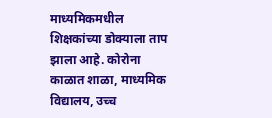माध्यमिकमधील शिक्षकांच्या डोक्याला ताप झाला आहे. कोरोना काळात शाळा, माध्यमिक विद्यालय, उच्च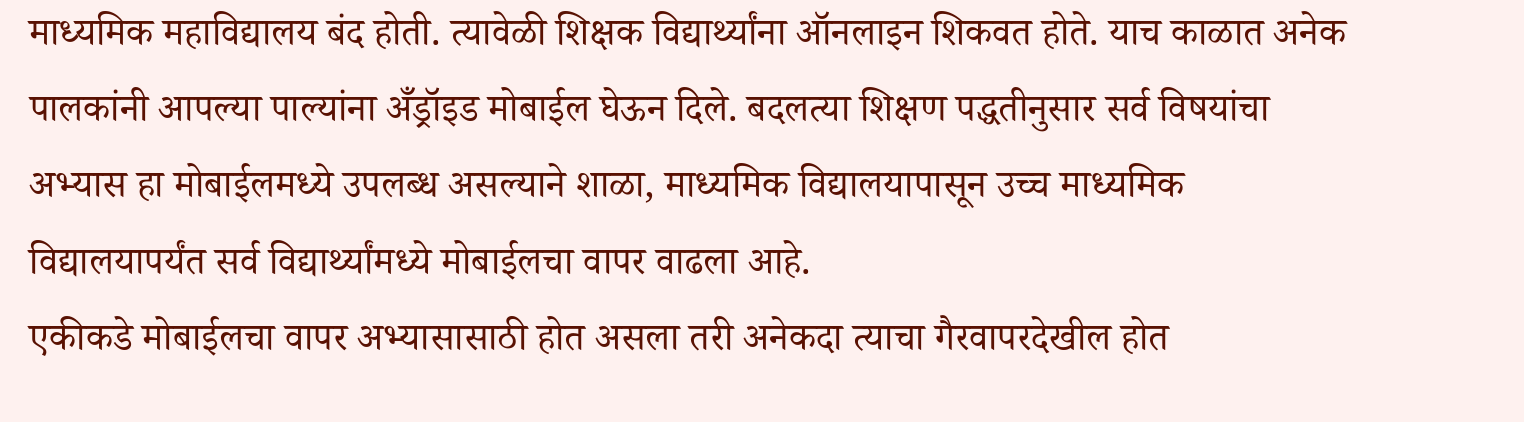माध्यमिक महाविद्यालय बंद होती. त्यावेळी शिक्षक विद्यार्थ्यांना ऑनलाइन शिकवत होते. याच काळात अनेक पालकांनी आपल्या पाल्यांना अँड्रॉइड मोबाईल घेऊन दिले. बदलत्या शिक्षण पद्धतीनुसार सर्व विषयांचा अभ्यास हा मोबाईलमध्ये उपलब्ध असल्याने शाळा, माध्यमिक विद्यालयापासून उच्च माध्यमिक विद्यालयापर्यंत सर्व विद्यार्थ्यांमध्ये मोबाईलचा वापर वाढला आहे.
एकीकडे मोबाईलचा वापर अभ्यासासाठी होत असला तरी अनेकदा त्याचा गैरवापरदेखील होत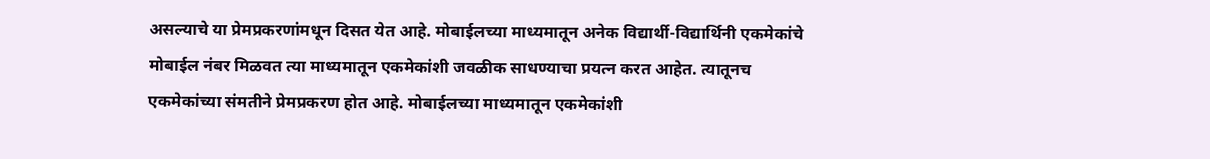असल्याचे या प्रेमप्रकरणांमधून दिसत येत आहे. मोबाईलच्या माध्यमातून अनेक विद्यार्थी-विद्यार्थिनी एकमेकांचे मोबाईल नंबर मिळवत त्या माध्यमातून एकमेकांशी जवळीक साधण्याचा प्रयत्न करत आहेत. त्यातूनच एकमेकांच्या संमतीने प्रेमप्रकरण होत आहे. मोबाईलच्या माध्यमातून एकमेकांशी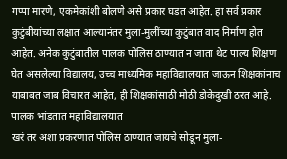गप्पा मारणे, एकमेकांशी बोलणे असे प्रकार घडत आहेत. हा सर्व प्रकार कुटुंबीयांच्या लक्षात आल्यानंतर मुला-मुलींच्या कुटुंबात वाद निर्माण होत आहेत. अनेक कुटुंबातील पालक पोलिस ठाण्यात न जाता थेट पाल्य शिक्षण घेत असलेल्या विद्यालय, उच्च माध्यमिक महाविद्यालयात जाऊन शिक्षकांनाच याबाबत जाब विचारत आहेत, ही शिक्षकांसाठी मोठी डोकेदुखी ठरत आहे.
पालक भांडतात महाविद्यालयात
खरं तर अशा प्रकरणात पोलिस ठाण्यात जायचे सोडून मुला-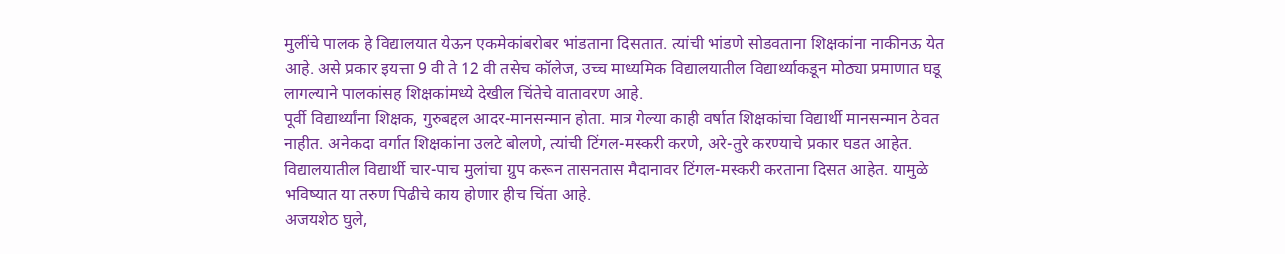मुलींचे पालक हे विद्यालयात येऊन एकमेकांबरोबर भांडताना दिसतात. त्यांची भांडणे सोडवताना शिक्षकांना नाकीनऊ येत आहे. असे प्रकार इयत्ता 9 वी ते 12 वी तसेच कॉलेज, उच्च माध्यमिक विद्यालयातील विद्यार्थ्याकडून मोठ्या प्रमाणात घडू लागल्याने पालकांसह शिक्षकांमध्ये देखील चिंतेचे वातावरण आहे.
पूर्वी विद्यार्थ्यांना शिक्षक, गुरुबद्दल आदर-मानसन्मान होता. मात्र गेल्या काही वर्षात शिक्षकांचा विद्यार्थी मानसन्मान ठेवत नाहीत. अनेकदा वर्गात शिक्षकांना उलटे बोलणे, त्यांची टिंगल-मस्करी करणे, अरे-तुरे करण्याचे प्रकार घडत आहेत. विद्यालयातील विद्यार्थी चार-पाच मुलांचा ग्रुप करून तासनतास मैदानावर टिंगल-मस्करी करताना दिसत आहेत. यामुळे भविष्यात या तरुण पिढीचे काय होणार हीच चिंता आहे.
अजयशेठ घुले,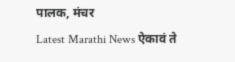पालक, मंचर
Latest Marathi News ऐकावं ते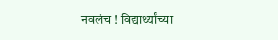नवलंच ! विद्यार्थ्यांच्या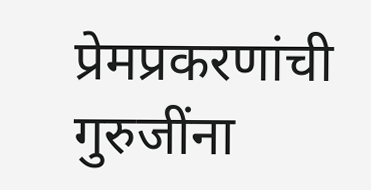प्रेमप्रकरणांची गुरुजींना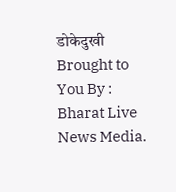डोकेदुखी Brought to You By : Bharat Live News Media.